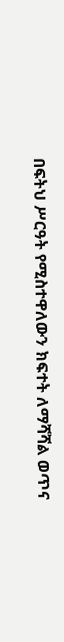በፍትህ ሥርዓት የሚስተዋለውን ክፍተት ለማሻሻል ወጥና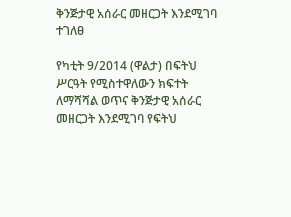ቅንጅታዊ አሰራር መዘርጋት እንደሚገባ ተገለፀ

የካቲት 9/2014 (ዋልታ) በፍትህ ሥርዓት የሚስተዋለውን ክፍተት ለማሻሻል ወጥና ቅንጅታዊ አሰራር መዘርጋት እንደሚገባ የፍትህ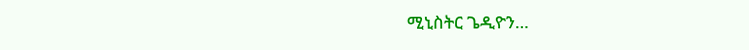ሚኒስትር ጌዲዮን…